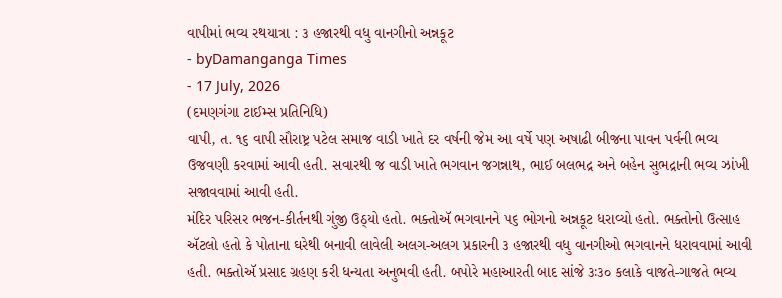વાપીમાં ભવ્ય રથયાત્રા : ૩ હજારથી વધુ વાનગીનો અન્નકૂટ
- byDamanganga Times
- 17 July, 2026
(દમણગંગા ટાઈમ્સ પ્રતિનિધિ)
વાપી, ત. ૧૬ વાપી સૌરાષ્ટ્ર પટેલ સમાજ વાડી ખાતે દર વર્ષની જેમ આ વર્ષે પણ અષાઢી બીજના પાવન પર્વની ભવ્ય ઉજવણી કરવામાં આવી હતી. સવારથી જ વાડી ખાતે ભગવાન જગન્નાથ, ભાઈ બલભદ્ર અને બહેન સુભદ્રાની ભવ્ય ઝાંખી સજાવવામાં આવી હતી.
મંદિર પરિસર ભજન-કીર્તનથી ગુંજી ઉઠ્યો હતો. ભક્તોઍ ભગવાનને ૫૬ ભોગનો અન્નકૂટ ધરાવ્યો હતો. ભક્તોનો ઉત્સાહ ઍટલો હતો કે પોતાના ઘરેથી બનાવી લાવેલી અલગ-અલગ પ્રકારની ૩ હજારથી વધુ વાનગીઓ ભગવાનને ધરાવવામાં આવી હતી. ભક્તોઍ પ્રસાદ ગ્રહણ કરી ધન્યતા અનુભવી હતી. બપોરે મહાઆરતી બાદ સાંજે ૩ઃ૩૦ કલાકે વાજતે-ગાજતે ભવ્ય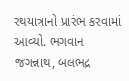રથયાત્રાનો પ્રારંભ કરવામાં આવ્યો. ભગવાન જગન્નાથ, બલભદ્ર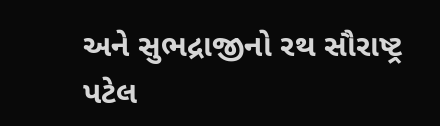અને સુભદ્રાજીનો રથ સૌરાષ્ટ્ર પટેલ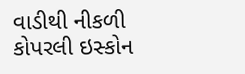વાડીથી નીકળી કોપરલી ઇસ્કોન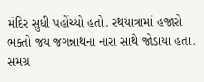મંદિર સુધી પહોંચ્યો હતો. રથયાત્રામાં હજારો ભક્તો જય જગન્નાથના નારા સાથે જોડાયા હતા. સમગ્ર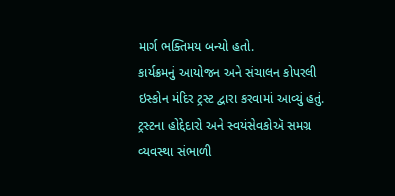માર્ગ ભક્તિમય બન્યો હતો.
કાર્યક્રમનું આયોજન અને સંચાલન કોપરલી ઇસ્કોન મંદિર ટ્રસ્ટ દ્વારા કરવામાં આવ્યું હતું. ટ્રસ્ટના હોદ્દેદારો અને સ્વયંસેવકોઍ સમગ્ર વ્યવસ્થા સંભાળી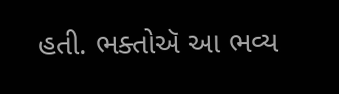હતી. ભક્તોઍ આ ભવ્ય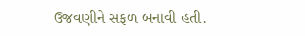ઉજવણીને સફળ બનાવી હતી.